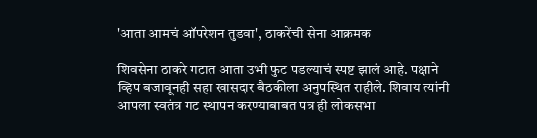'आता आमचं ऑपरेशन तुडवा', ठाकरेंची सेना आक्रमक

शिवसेना ठाकरे गटात आता उभी फुट पडल्याचं स्पष्ट झालं आहे. पक्षाने व्हिप बजावूनही सहा खासदार बैठकीला अनुपस्थित राहीले. शिवाय त्यांनी आपला स्वतंत्र गट स्थापन करण्याबाबत पत्र ही लोकसभा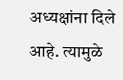अध्यक्षांना दिले आहे. त्यामुळे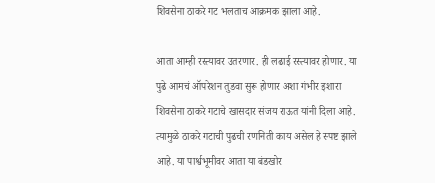शिवसेना ठाकरे गट भलताच आक्रमक झाला आहे.

आता आम्ही रस्त्यावर उतरणार. ही लढाई रस्त्यावर होणार. या पुढे आमचं ऑपरेशन तुडवा सुरू होणार अशा गंभीर इशारा शिवसेना ठाकरे गटाचे खासदार संजय राऊत यांनी दिला आहे. त्यामुळे ठाकरे गटाची पुढची रणनिती काय असेल हे स्पष्ट झाले आहे. या पार्श्वभूमीवर आता या बंडखोर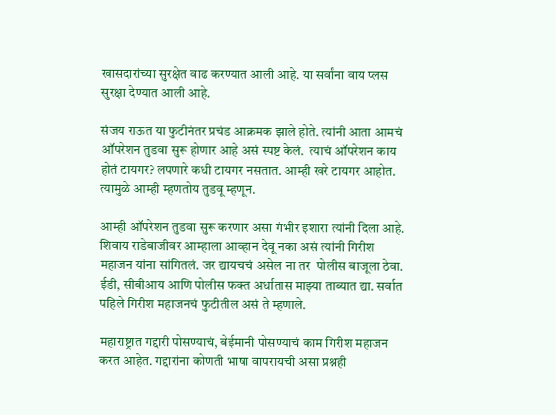खासदारांच्या सुरक्षेत वाढ करण्यात आली आहे. या सर्वांना वाय प्लस सुरक्षा देण्यात आली आहे.

संजय राऊत या फुटीनंतर प्रचंड आक्रमक झाले होते. त्यांनी आता आमचं ऑपरेशन तुडवा सुरू होणार आहे असं स्पष्ट केलं.  त्याचं ऑपरेशन काय होतं टायगर? लपणारे कधी टायगर नसतात. आम्ही खरे टायगर आहोत. त्यामुळे आम्ही म्हणतोय तुडवू म्हणून.

आम्ही ऑपरेशन तुडवा सुरू करणार असा गंभीर इशारा त्यांनी दिला आहे. शिवाय राडेबाजीवर आम्हाला आव्हान देवू नका असं त्यांनी गिरीश महाजन यांना सांगितलं. जर द्यायचचं असेल ना तर  पोलीस बाजूला ठेवा. ईडी, सीबीआय आणि पोलीस फक्त अर्धातास माझ्या ताब्यात द्या. सर्वात पहिले गिरीश महाजनचं फुटीतील असं ते म्हणाले.

महाराष्ट्रात गद्दारी पोसण्याचं, बेईमानी पोसण्याचं काम गिरीश महाजन करत आहेत. गद्दारांना कोणती भाषा वापरायची असा प्रश्नही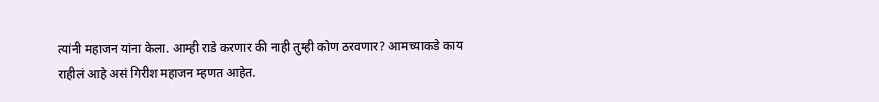त्यांनी महाजन यांना केला. आम्ही राडे करणार की नाही तुम्ही कोण ठरवणार? आमच्याकडे काय राहीलं आहे असं गिरीश महाजन म्हणत आहेत.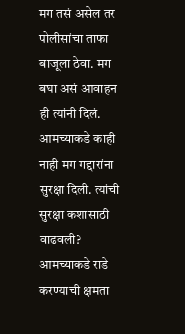मग तसं असेल तर पोलीसांचा ताफा बाजूला ठेवा. मग बघा असं आवाहन ही त्यांनी दिलं. आमच्याकडे काही नाही मग गद्दारांना सुरक्षा दिली. त्यांची सुरक्षा कशासाठी वाढवली? आमच्याकडे राडे करण्याची क्षमता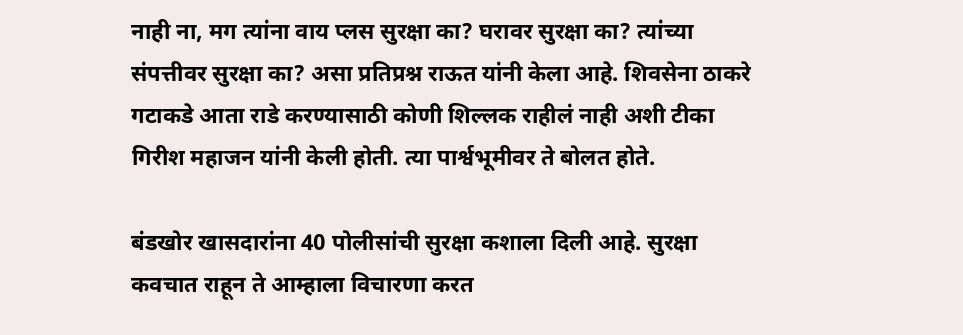नाही ना, मग त्यांना वाय प्लस सुरक्षा का? घरावर सुरक्षा का? त्यांच्या संपत्तीवर सुरक्षा का? असा प्रतिप्रश्न राऊत यांनी केला आहे. शिवसेना ठाकरे गटाकडे आता राडे करण्यासाठी कोणी शिल्लक राहीलं नाही अशी टीका गिरीश महाजन यांनी केली होती. त्या पार्श्वभूमीवर ते बोलत होते.

बंडखोर खासदारांना 40 पोलीसांची सुरक्षा कशाला दिली आहे. सुरक्षा कवचात राहून ते आम्हाला विचारणा करत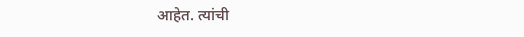आहेत. त्यांची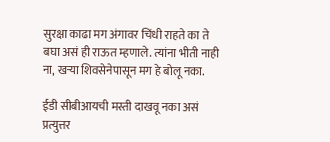सुरक्षा काढा मग अंगावर चिंधी राहते का ते बघा असं ही राऊत म्हणाले. त्यांना भीती नाही ना, खऱ्या शिवसेनेपासून मग हे बोलू नका.

ईडी सीबीआयची मस्ती दाखवू नका असं प्रत्युत्तर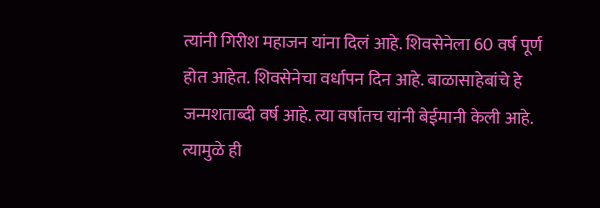त्यांनी गिरीश महाजन यांना दिलं आहे. शिवसेनेला 60 वर्ष पूर्ण होत आहेत. शिवसेनेचा वर्धापन दिन आहे. बाळासाहेबांचे हे जन्मशताब्दी वर्ष आहे. त्या वर्षातच यांनी बेईमानी केली आहे. त्यामुळे ही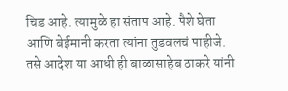चिड आहे. त्यामुळे हा संताप आहे. पैशे घेता आणि बेईमानी करता त्यांना तुडवलचं पाहीजे. तसे आदेश या आधी ही बाळासाहेब ठाकरे यांनी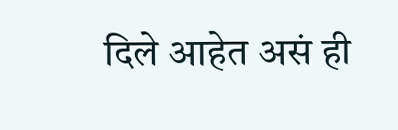दिले आहेत असं ही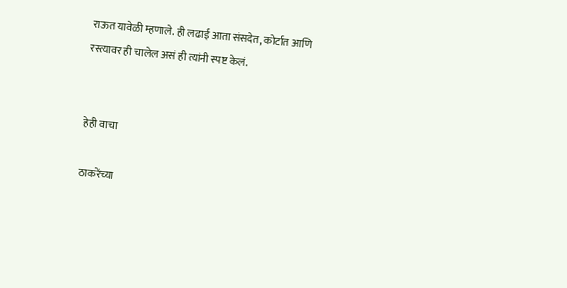राऊत यावेळी म्हणाले. ही लढाई आता संसदेत, कोर्टात आणि रस्त्यावर ही चालेल असं ही त्यांनी स्पष्ट केलं.


हेही वाचा

ठाकरेंच्या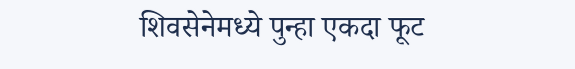शिवसेनेमध्ये पुन्हा एकदा फूट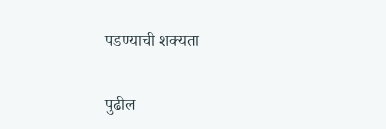पडण्याची शक्यता

पुढील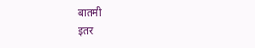बातमी
इतर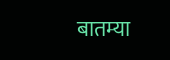बातम्या